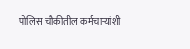पोलिस चौकीतील कर्मचाऱ्यांशी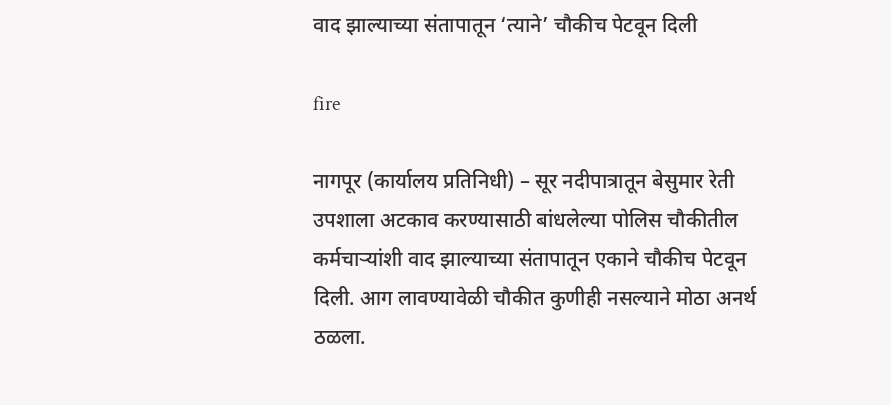वाद झाल्याच्या संतापातून ‘त्याने’ चौकीच पेटवून दिली

fire

नागपूर (कार्यालय प्रतिनिधी) – सूर नदीपात्रातून बेसुमार रेती उपशाला अटकाव करण्यासाठी बांधलेल्या पोलिस चौकीतील कर्मचाऱ्यांशी वाद झाल्याच्या संतापातून एकाने चौकीच पेटवून दिली. आग लावण्यावेळी चौकीत कुणीही नसल्याने मोठा अनर्थ ठळला.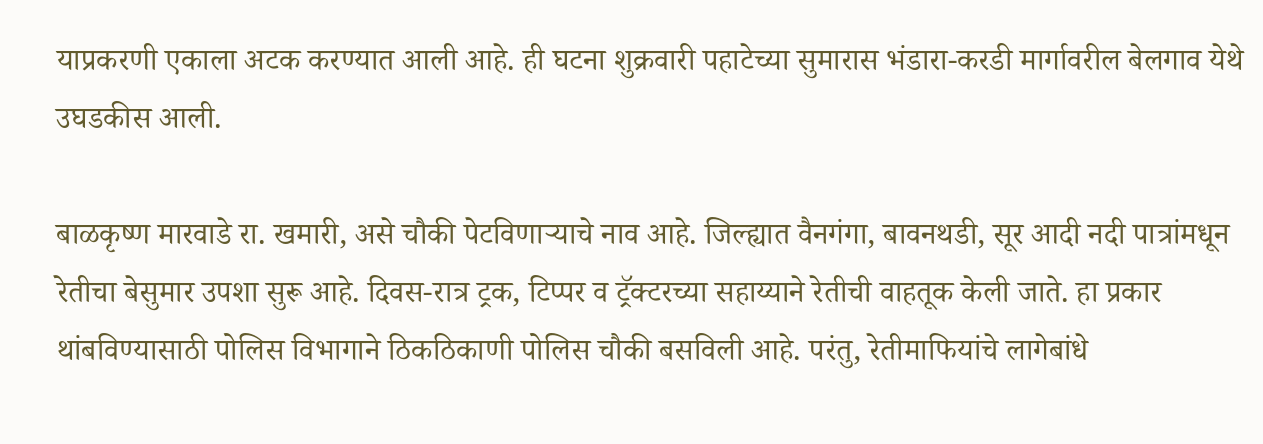याप्रकरणी एकाला अटक करण्यात आली आहे. ही घटना शुक्रवारी पहाटेच्या सुमारास भंडारा-करडी मार्गावरील बेलगाव येथे उघडकीस आली.

बाळकृष्ण मारवाडे रा. खमारी, असे चौकी पेटविणाऱ्याचे नाव आहे. जिल्ह्यात वैनगंगा, बावनथडी, सूर आदी नदी पात्रांमधून रेतीचा बेसुमार उपशा सुरू आहे. दिवस-रात्र ट्रक, टिप्पर व ट्रॅक्टरच्या सहाय्याने रेतीची वाहतूक केली जाते. हा प्रकार थांबविण्यासाठी पोलिस विभागाने ठिकठिकाणी पोलिस चौकी बसविली आहे. परंतु, रेतीमाफियांचे लागेबांधे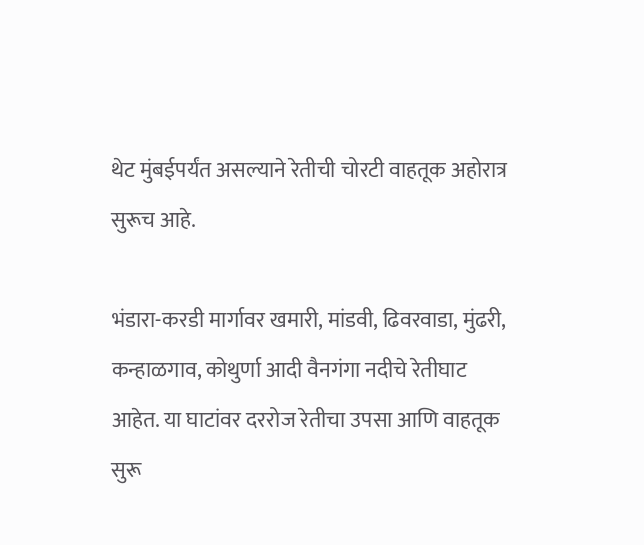थेट मुंबईपर्यंत असल्याने रेतीची चोरटी वाहतूक अहोरात्र सुरूच आहे.

भंडारा-करडी मार्गावर खमारी, मांडवी, ढिवरवाडा, मुंढरी, कन्हाळगाव, कोथुर्णा आदी वैनगंगा नदीचे रेतीघाट आहेत. या घाटांवर दररोज रेतीचा उपसा आणि वाहतूक सुरू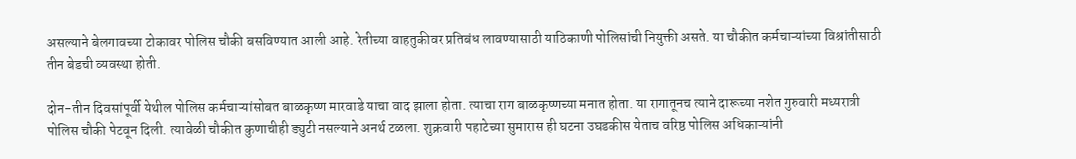असल्याने बेलगावच्या टोकावर पोलिस चौकी बसविण्यात आली आहे. रेतीच्या वाहतुकीवर प्रतिबंध लावण्यासाठी याठिकाणी पोलिसांची नियुक्ती असते. या चौकीत कर्मचाऱ्यांच्या विश्रांतीसाठी तीन बेडची व्यवस्था होती.

दोन-तीन दिवसांपूर्वी येथील पोलिस कर्मचाऱ्यांसोबत बाळकृष्ण मारवाडे याचा वाद झाला होता. त्याचा राग बाळकृष्णच्या मनात होता. या रागातूनच त्याने दारूच्या नशेत गुरुवारी मध्यरात्री पोलिस चौकी पेटवून दिली. त्यावेळी चौकीत कुणाचीही ड्युटी नसल्याने अनर्थ टळला. शुक्रवारी पहाटेच्या सुमारास ही घटना उघडकीस येताच वरिष्ठ पोलिस अधिकाऱ्यांनी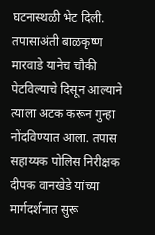घटनास्थळी भेट दिली. तपासाअंती बाळकृष्ण मारवाडे यानेच चौकी पेटविल्याचे दिसून आल्याने त्याला अटक करून गुन्हा नोंदविण्यात आला. तपास सहाय्यक पोलिस निरीक्षक दीपक वानखेडे यांच्या मार्गदर्शनात सुरू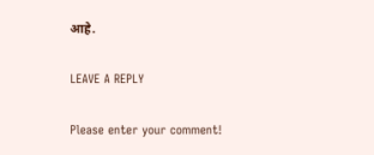आहे.

LEAVE A REPLY

Please enter your comment!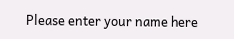Please enter your name here